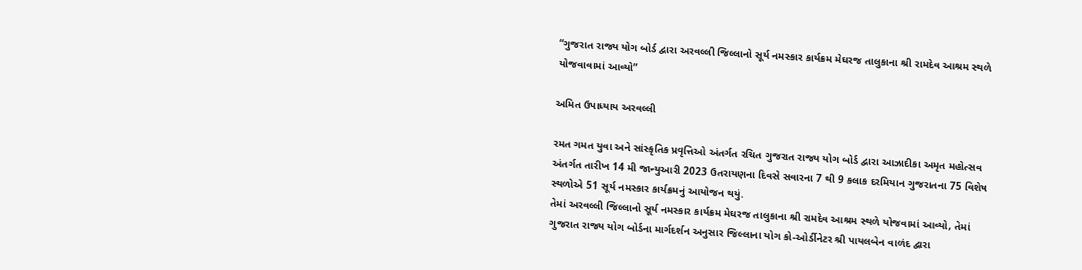“ગુજરાત રાજ્ય યોગ બોર્ડ દ્વારા અરવલ્લી જિલ્લાનો સૂર્ય નમસ્કાર કાર્યક્રમ મેઘરજ તાલુકાના શ્રી રામદેવ આશ્રમ સ્થળે યોજવાવામાં આવ્યો”

અમિત ઉપાધ્યાય અરવલ્લી

રમત ગમત યુવા અને સાંસ્કૃતિક પ્રવૃત્તિઓ અંતર્ગત રચિત ગુજરાત રાજ્ય યોગ બોર્ડ દ્વારા આઝાદીકા અમૃત મહોત્સવ અંતર્ગત તારીખ 14 મી જાન્યુઆરી 2023 ઉતરાયણના દિવસે સવારના 7 થી 9 કલાક દરમિયાન ગુજરાતના 75 વિશેષ સ્થળોએ 51 સૂર્ય નમસ્કાર કાર્યક્રમનું આયોજન થયું.
તેમાં અરવલ્લી જિલ્લાનો સૂર્ય નમસ્કાર કાર્યક્રમ મેઘરજ તાલુકાના શ્રી રામદેવ આશ્રમ સ્થળે યોજવામાં આવ્યો, તેમાં ગુજરાત રાજ્ય યોગ બોર્ડના માર્ગદર્શન અનુસાર જિલ્લાના યોગ કો-ઓર્ડીનેટર શ્રી પાયલબેન વાળંદ દ્વારા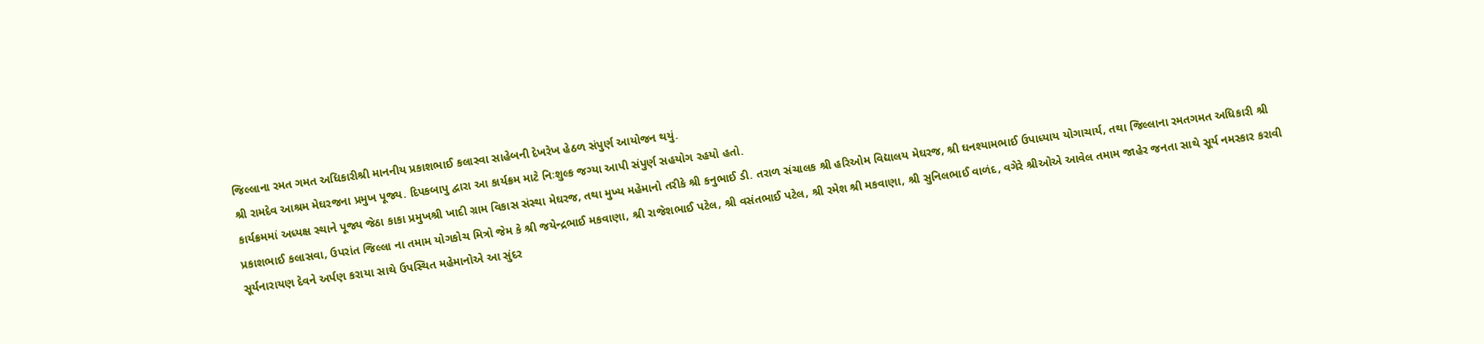જિલ્લાના રમત ગમત અધિકારીશ્રી માનનીય પ્રકાશભાઈ કલાસ્વા સાહેબની દેખરેખ હેઠળ સંપુર્ણ આયોજન થયું.
શ્રી રામદેવ આશ્રમ મેઘરજના પ્રમુખ પૂજ્ય. દિપકબાપુ દ્વારા આ કાર્યક્રમ માટે નિઃશુલ્ક જગ્યા આપી સંપુર્ણ સહયોગ રહયો હતો.
કાર્યક્રમમાં અધ્યક્ષ સ્થાને પૂજ્ય જેઠા કાકા પ્રમુખશ્રી ખાદી ગ્રામ વિકાસ સંસ્થા મેઘરજ, તથા મુખ્ય મહેમાનો તરીકે શ્રી કનુભાઈ ડી. તરાળ સંચાલક શ્રી હરિઓમ વિદ્યાલય મેઘરજ, શ્રી ઘનશ્યામભાઈ ઉપાધ્યાય યોગાચાર્ય, તથા જિલ્લાના રમતગમત અધિકારી શ્રી પ્રકાશભાઈ કલાસવા, ઉપરાંત જિલ્લા ના તમામ યોગકોચ મિત્રો જેમ કે શ્રી જયેન્દ્રભાઈ મકવાણા, શ્રી રાજેશભાઈ પટેલ, શ્રી વસંતભાઈ પટેલ, શ્રી રમેશ શ્રી મકવાણા, શ્રી સુનિલભાઈ વાળંદ, વગેરે શ્રીઓએ આવેલ તમામ જાહેર જનતા સાથે સૂર્ય નમસ્કાર કરાવી સૂર્યનારાયણ દેવને અર્પણ કરાયા સાથે ઉપસ્થિત મહેમાનોએ આ સુંદર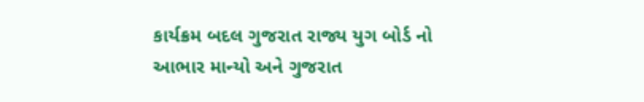કાર્યક્રમ બદલ ગુજરાત રાજ્ય યુગ બોર્ડ નો આભાર માન્યો અને ગુજરાત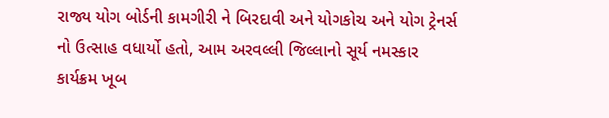રાજ્ય યોગ બોર્ડની કામગીરી ને બિરદાવી અને યોગકોચ અને યોગ ટ્રેનર્સ નો ઉત્સાહ વધાર્યો હતો, આમ અરવલ્લી જિલ્લાનો સૂર્ય નમસ્કાર કાર્યક્રમ ખૂબ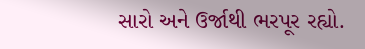સારો અને ઉર્જાથી ભરપૂર રહ્યો.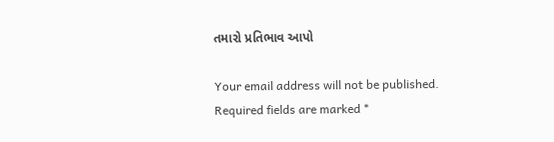તમારો પ્રતિભાવ આપો

Your email address will not be published. Required fields are marked *